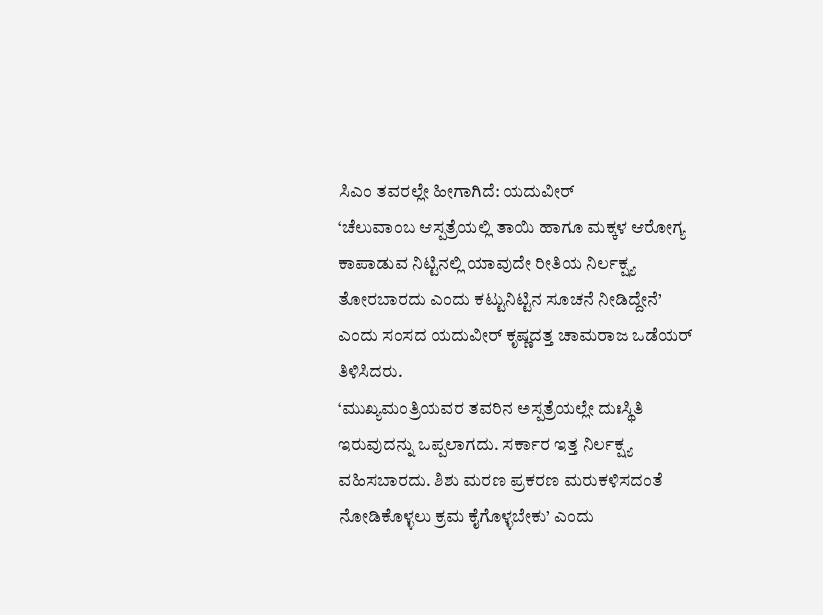ಸಿಎಂ ತವರಲ್ಲೇ ಹೀಗಾಗಿದೆ: ಯದುವೀರ್
‘ಚೆಲುವಾಂಬ ಆಸ್ಪತ್ರೆಯಲ್ಲಿ ತಾಯಿ ಹಾಗೂ ಮಕ್ಕಳ ಆರೋಗ್ಯ ಕಾಪಾಡುವ ನಿಟ್ಟಿನಲ್ಲಿ ಯಾವುದೇ ರೀತಿಯ ನಿರ್ಲಕ್ಷ್ಯ ತೋರಬಾರದು ಎಂದು ಕಟ್ಟುನಿಟ್ಟಿನ ಸೂಚನೆ ನೀಡಿದ್ದೇನೆ’ ಎಂದು ಸಂಸದ ಯದುವೀರ್ ಕೃಷ್ಣದತ್ತ ಚಾಮರಾಜ ಒಡೆಯರ್ ತಿಳಿಸಿದರು.
‘ಮುಖ್ಯಮಂತ್ರಿಯವರ ತವರಿನ ಅಸ್ಪತ್ರೆಯಲ್ಲೇ ದುಃಸ್ಥಿತಿ ಇರುವುದನ್ನು ಒಪ್ಪಲಾಗದು. ಸರ್ಕಾರ ಇತ್ತ ನಿರ್ಲಕ್ಷ್ಯ ವಹಿಸಬಾರದು. ಶಿಶು ಮರಣ ಪ್ರಕರಣ ಮರುಕಳಿಸದಂತೆ ನೋಡಿಕೊಳ್ಳಲು ಕ್ರಮ ಕೈಗೊಳ್ಳಬೇಕು’ ಎಂದು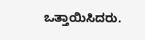ಒತ್ತಾಯಿಸಿದರು.